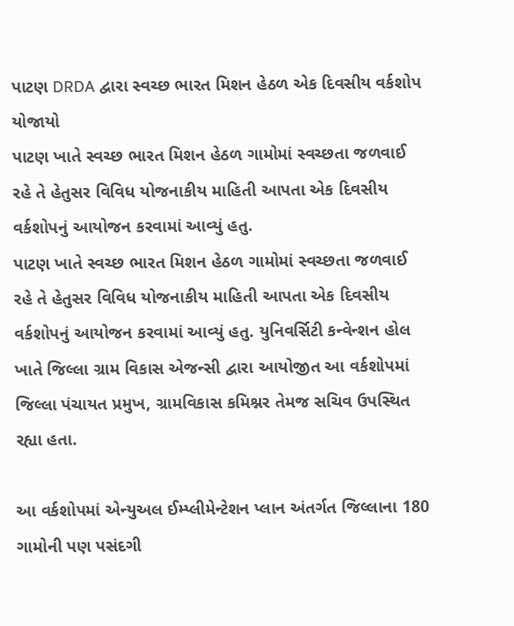પાટણ DRDA દ્વારા સ્વચ્છ ભારત મિશન હેઠળ એક દિવસીય વર્કશોપ યોજાયો
પાટણ ખાતે સ્વચ્છ ભારત મિશન હેઠળ ગામોમાં સ્વચ્છતા જળવાઈ રહે તે હેતુસર વિવિધ યોજનાકીય માહિતી આપતા એક દિવસીય વર્કશોપનું આયોજન કરવામાં આવ્યું હતુ.
પાટણ ખાતે સ્વચ્છ ભારત મિશન હેઠળ ગામોમાં સ્વચ્છતા જળવાઈ રહે તે હેતુસર વિવિધ યોજનાકીય માહિતી આપતા એક દિવસીય વર્કશોપનું આયોજન કરવામાં આવ્યું હતુ. યુનિવર્સિટી કન્વેન્શન હોલ ખાતે જિલ્લા ગ્રામ વિકાસ એજન્સી દ્વારા આયોજીત આ વર્કશોપમાં જિલ્લા પંચાયત પ્રમુખ, ગ્રામવિકાસ કમિશ્નર તેમજ સચિવ ઉપસ્થિત રહ્યા હતા.

આ વર્કશોપમાં એન્યુઅલ ઈમ્પ્લીમેન્ટેશન પ્લાન અંતર્ગત જિલ્લાના 180 ગામોની પણ પસંદગી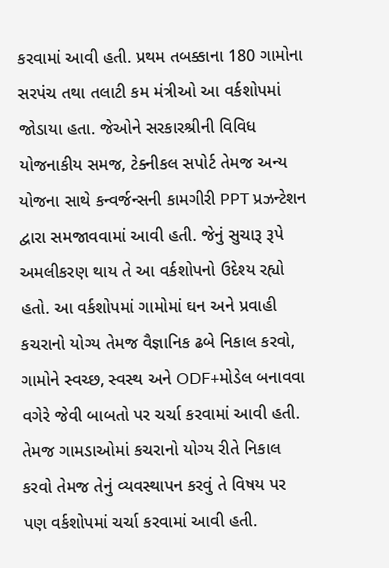કરવામાં આવી હતી. પ્રથમ તબક્કાના 180 ગામોના સરપંચ તથા તલાટી કમ મંત્રીઓ આ વર્કશોપમાં જોડાયા હતા. જેઓને સરકારશ્રીની વિવિધ યોજનાકીય સમજ, ટેક્નીકલ સપોર્ટ તેમજ અન્ય યોજના સાથે કન્વર્જન્સની કામગીરી PPT પ્રઝન્ટેશન દ્વારા સમજાવવામાં આવી હતી. જેનું સુચારૂ રૂપે અમલીકરણ થાય તે આ વર્કશોપનો ઉદેશ્ય રહ્યો હતો. આ વર્કશોપમાં ગામોમાં ઘન અને પ્રવાહી કચરાનો યોગ્ય તેમજ વૈજ્ઞાનિક ઢબે નિકાલ કરવો, ગામોને સ્વચ્છ, સ્વસ્થ અને ODF+મોડેલ બનાવવા વગેરે જેવી બાબતો પર ચર્ચા કરવામાં આવી હતી. તેમજ ગામડાઓમાં કચરાનો યોગ્ય રીતે નિકાલ કરવો તેમજ તેનું વ્યવસ્થાપન કરવું તે વિષય પર પણ વર્કશોપમાં ચર્ચા કરવામાં આવી હતી.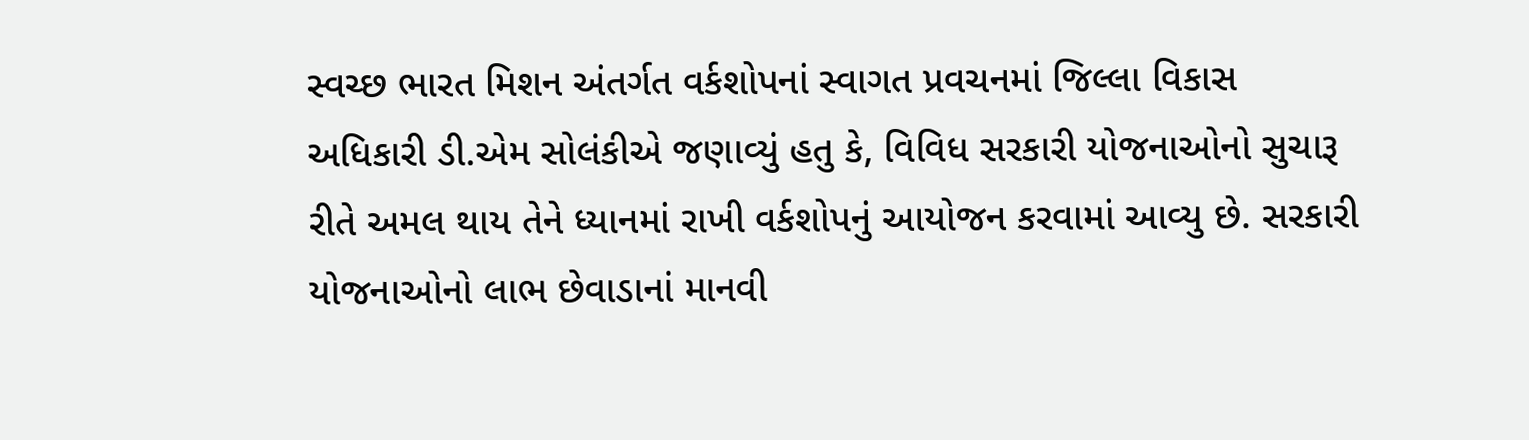સ્વચ્છ ભારત મિશન અંતર્ગત વર્કશોપનાં સ્વાગત પ્રવચનમાં જિલ્લા વિકાસ અધિકારી ડી.એમ સોલંકીએ જણાવ્યું હતુ કે, વિવિધ સરકારી યોજનાઓનો સુચારૂ રીતે અમલ થાય તેને ધ્યાનમાં રાખી વર્કશોપનું આયોજન કરવામાં આવ્યુ છે. સરકારી યોજનાઓનો લાભ છેવાડાનાં માનવી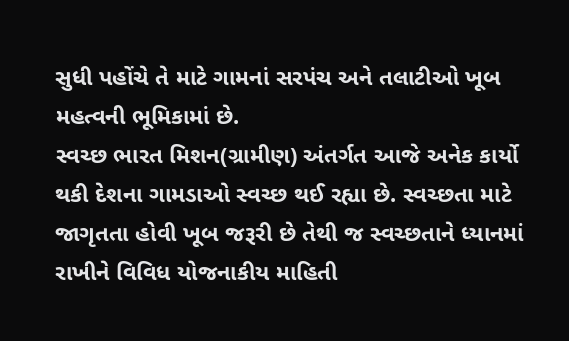સુધી પહોંચે તે માટે ગામનાં સરપંચ અને તલાટીઓ ખૂબ મહત્વની ભૂમિકામાં છે.
સ્વચ્છ ભારત મિશન(ગ્રામીણ) અંતર્ગત આજે અનેક કાર્યો થકી દેશના ગામડાઓ સ્વચ્છ થઈ રહ્યા છે. સ્વચ્છતા માટે જાગૃતતા હોવી ખૂબ જરૂરી છે તેથી જ સ્વચ્છતાને ધ્યાનમાં રાખીને વિવિધ યોજનાકીય માહિતી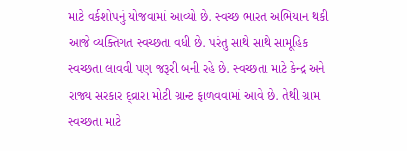માટે વર્કશોપનું યોજવામાં આવ્યો છે. સ્વચ્છ ભારત અભિયાન થકી આજે વ્યક્તિગત સ્વચ્છતા વધી છે. પરંતુ સાથે સાથે સામૂહિક સ્વચ્છતા લાવવી પણ જરૂરી બની રહે છે. સ્વચ્છતા માટે કેન્દ્ર અને રાજ્ય સરકાર દ્વ્રારા મોટી ગ્રાન્ટ ફાળવવામાં આવે છે. તેથી ગ્રામ સ્વચ્છતા માટે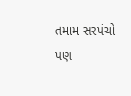તમામ સરપંચો પણ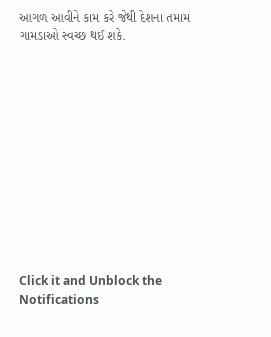આગળ આવીને કામ કરે જેથી દેશના તમામ ગામડાઓ સ્વચ્છ થઈ શકે.












Click it and Unblock the Notifications